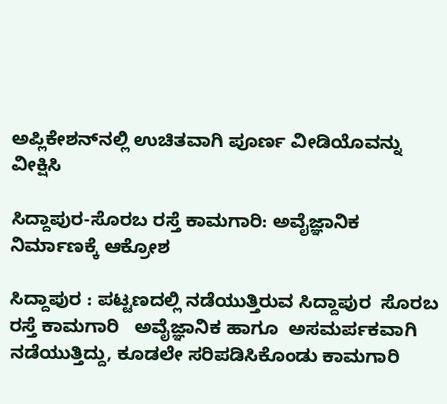ಅಪ್ಲಿಕೇಶನ್‌ನಲ್ಲಿ ಉಚಿತವಾಗಿ ಪೂರ್ಣ ವೀಡಿಯೊವನ್ನು ವೀಕ್ಷಿಸಿ

ಸಿದ್ದಾಪುರ-ಸೊರಬ ರಸ್ತೆ ಕಾಮಗಾರಿ: ಅವೈಜ್ಞಾನಿಕ ನಿರ್ಮಾಣಕ್ಕೆ ಆಕ್ರೋಶ

ಸಿದ್ದಾಪುರ : ಪಟ್ಟಣದಲ್ಲಿ ನಡೆಯುತ್ತಿರುವ ಸಿದ್ದಾಪುರ  ಸೊರಬ ರಸ್ತೆ ಕಾಮಗಾರಿ   ಅವೈಜ್ಞಾನಿಕ ಹಾಗೂ  ಅಸಮರ್ಪಕವಾಗಿ ನಡೆಯುತ್ತಿದ್ದು, ಕೂಡಲೇ ಸರಿಪಡಿಸಿಕೊಂಡು ಕಾಮಗಾರಿ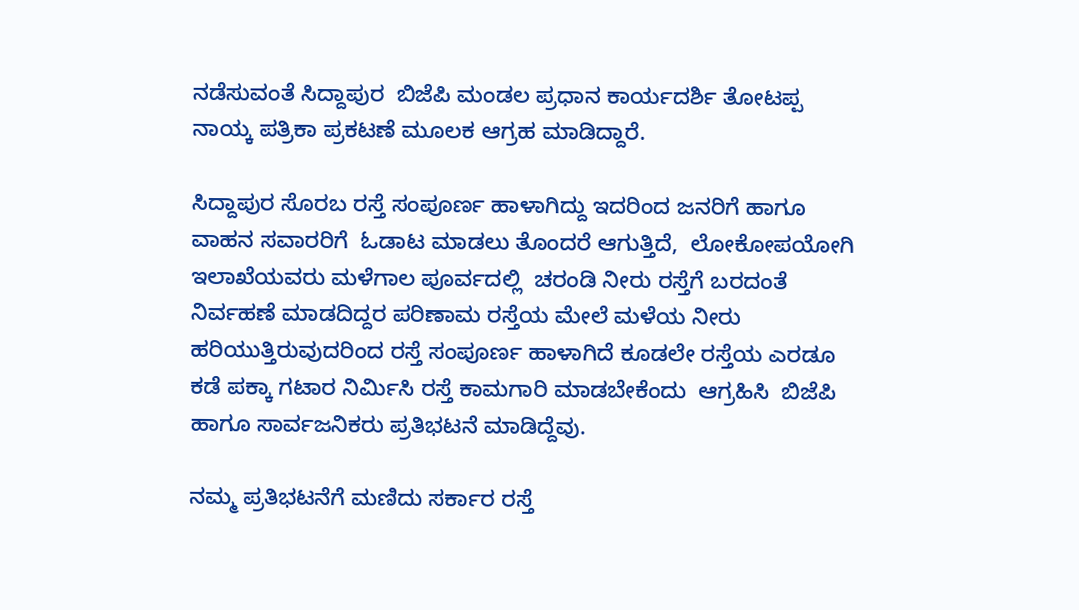ನಡೆಸುವಂತೆ ಸಿದ್ದಾಪುರ  ಬಿಜೆಪಿ ಮಂಡಲ ಪ್ರಧಾನ ಕಾರ್ಯದರ್ಶಿ ತೋಟಪ್ಪ ನಾಯ್ಕ ಪತ್ರಿಕಾ ಪ್ರಕಟಣೆ ಮೂಲಕ ಆಗ್ರಹ ಮಾಡಿದ್ದಾರೆ.

ಸಿದ್ದಾಪುರ ಸೊರಬ ರಸ್ತೆ ಸಂಪೂರ್ಣ ಹಾಳಾಗಿದ್ದು ಇದರಿಂದ ಜನರಿಗೆ ಹಾಗೂ ವಾಹನ ಸವಾರರಿಗೆ  ಓಡಾಟ ಮಾಡಲು ತೊಂದರೆ ಆಗುತ್ತಿದೆ,  ಲೋಕೋಪಯೋಗಿ  ಇಲಾಖೆಯವರು ಮಳೆಗಾಲ ಪೂರ್ವದಲ್ಲಿ  ಚರಂಡಿ ನೀರು ರಸ್ತೆಗೆ ಬರದಂತೆ ನಿರ್ವಹಣೆ ಮಾಡದಿದ್ದರ ಪರಿಣಾಮ ರಸ್ತೆಯ ಮೇಲೆ ಮಳೆಯ ನೀರು ಹರಿಯುತ್ತಿರುವುದರಿಂದ ರಸ್ತೆ ಸಂಪೂರ್ಣ ಹಾಳಾಗಿದೆ ಕೂಡಲೇ ರಸ್ತೆಯ ಎರಡೂ ಕಡೆ ಪಕ್ಕಾ ಗಟಾರ ನಿರ್ಮಿಸಿ ರಸ್ತೆ ಕಾಮಗಾರಿ ಮಾಡಬೇಕೆಂದು  ಆಗ್ರಹಿಸಿ  ಬಿಜೆಪಿ ಹಾಗೂ ಸಾರ್ವಜನಿಕರು ಪ್ರತಿಭಟನೆ ಮಾಡಿದ್ದೆವು.

ನಮ್ಮ ಪ್ರತಿಭಟನೆಗೆ ಮಣಿದು ಸರ್ಕಾರ ರಸ್ತೆ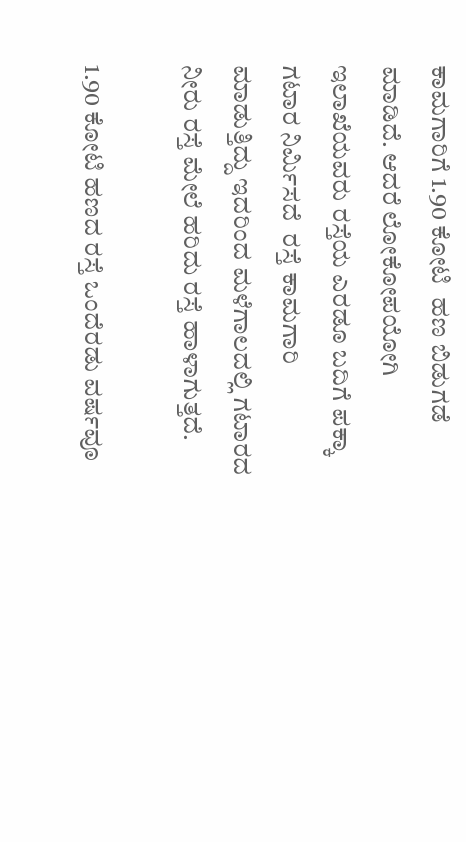ಕಾಮಗಾರಿಗೆ 1.90 ಕೋಟಿ  ಹಣ ಬಿಡುಗಡೆ ಮಾಡಿದೆ. ಆದರೆ ಲೋಕೋಪಯೋಗಿ  ಇಲಾಖೆಯವರು ರಸ್ತೆಯ ಎರಡೂ ಬದಿಗೆ ಪಕ್ಕಾ ಗಟಾರ ನಿರ್ಮಿಸದೆ  ರಸ್ತೆ ಕಾಮಗಾರಿ  ಮಾಡುತ್ತಿದ್ದು ಇದರಿಂದ ಮಳೆಗಾಲದಲ್ಲಿ ಗಟಾರದ ನೀರು ರಸ್ತೆ ಮೇಲೆ ಹರಿದು ರಸ್ತೆ ಹಾಳಾಗುತ್ತದೆ.

1.90 ಕೋಟಿ ಹಣದ ರಸ್ತೆ ಒಂದೆರಡು ವರ್ಷವೂ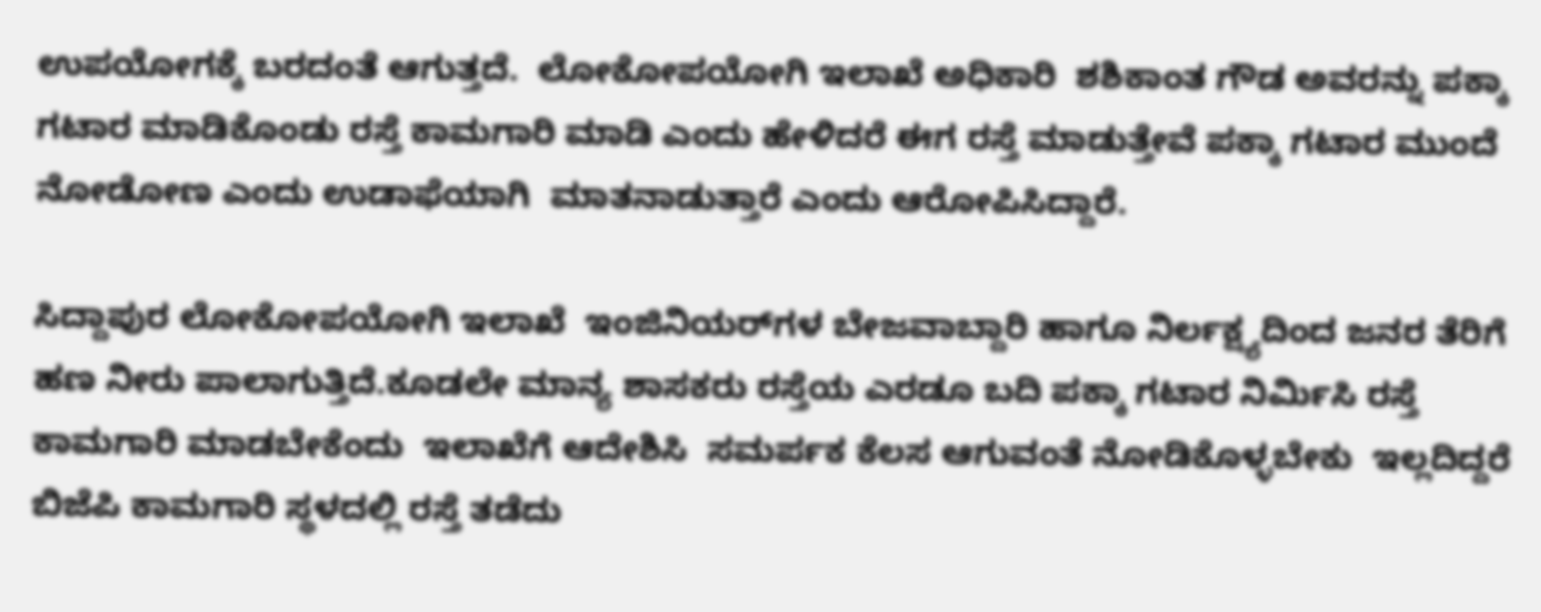ಉಪಯೋಗಕ್ಕೆ ಬರದಂತೆ ಆಗುತ್ತದೆ.  ಲೋಕೋಪಯೋಗಿ ಇಲಾಖೆ ಅಧಿಕಾರಿ  ಶಶಿಕಾಂತ ಗೌಡ ಅವರನ್ನು ಪಕ್ಕಾ ಗಟಾರ ಮಾಡಿಕೊಂಡು ರಸ್ತೆ ಕಾಮಗಾರಿ ಮಾಡಿ ಎಂದು ಹೇಳಿದರೆ ಈಗ ರಸ್ತೆ ಮಾಡುತ್ತೇವೆ ಪಕ್ಕಾ ಗಟಾರ ಮುಂದೆ ನೋಡೋಣ ಎಂದು ಉಡಾಫೆಯಾಗಿ  ಮಾತನಾಡುತ್ತಾರೆ ಎಂದು ಆರೋಪಿಸಿದ್ದಾರೆ.

ಸಿದ್ದಾಪುರ ಲೋಕೋಪಯೋಗಿ ಇಲಾಖೆ  ಇಂಜಿನಿಯರ್‌ಗಳ ಬೇಜವಾಬ್ದಾರಿ ಹಾಗೂ ನಿರ್ಲಕ್ಷ್ಯದಿಂದ ಜನರ ತೆರಿಗೆ ಹಣ ನೀರು ಪಾಲಾಗುತ್ತಿದೆ.ಕೂಡಲೇ ಮಾನ್ಯ ಶಾಸಕರು ರಸ್ತೆಯ ಎರಡೂ ಬದಿ ಪಕ್ಕಾ ಗಟಾರ ನಿರ್ಮಿಸಿ ರಸ್ತೆ ಕಾಮಗಾರಿ ಮಾಡಬೇಕೆಂದು  ಇಲಾಖೆಗೆ ಆದೇಶಿಸಿ  ಸಮರ್ಪಕ ಕೆಲಸ ಆಗುವಂತೆ ನೋಡಿಕೊಳ್ಳಬೇಕು  ಇಲ್ಲದಿದ್ದರೆ ಬಿಜೆಪಿ ಕಾಮಗಾರಿ ಸ್ಥಳದಲ್ಲಿ ರಸ್ತೆ ತಡೆದು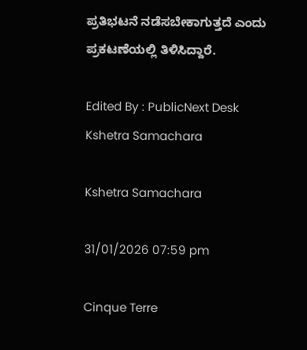ಪ್ರತಿಭಟನೆ ನಡೆಸಬೇಕಾಗುತ್ತದೆ ಎಂದು ಪ್ರಕಟಣೆಯಲ್ಲಿ ತಿಳಿಸಿದ್ದಾರೆ.

Edited By : PublicNext Desk
Kshetra Samachara

Kshetra Samachara

31/01/2026 07:59 pm

Cinque Terre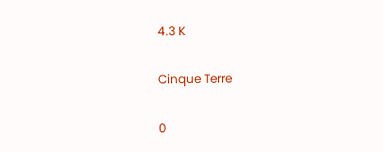4.3 K

Cinque Terre

0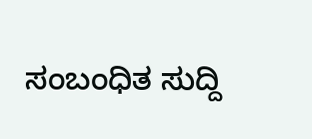ಸಂಬಂಧಿತ ಸುದ್ದಿ